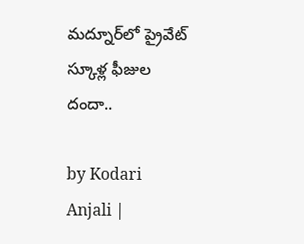మద్నూర్‌లో ప్రైవేట్ స్కూళ్ల ఫీజుల దందా..

by Kodari Anjali |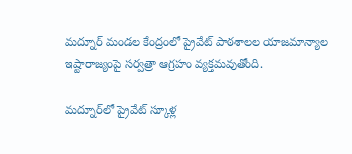మద్నూర్ మండల కేంద్రంలో ప్రైవేట్ పాఠశాలల యాజమాన్యాల ఇష్టారాజ్యంపై సర్వత్రా ఆగ్రహం వ్యక్తమవుతోంది.

మద్నూర్‌లో ప్రైవేట్ స్కూళ్ల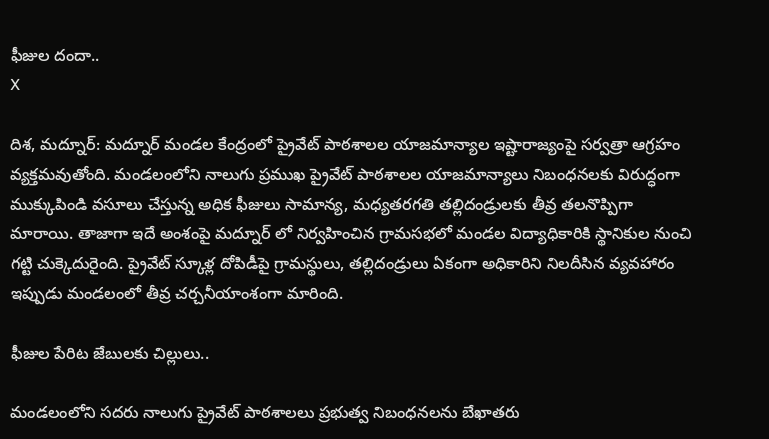ఫీజుల దందా..
X

దిశ, మద్నూర్: మద్నూర్ మండల కేంద్రంలో ప్రైవేట్ పాఠశాలల యాజమాన్యాల ఇష్టారాజ్యంపై సర్వత్రా ఆగ్రహం వ్యక్తమవుతోంది. మండలంలోని నాలుగు ప్రముఖ ప్రైవేట్ పాఠశాలల యాజమాన్యాలు నిబంధనలకు విరుద్ధంగా ముక్కుపిండి వసూలు చేస్తున్న అధిక ఫీజులు సామాన్య, మధ్యతరగతి తల్లిదండ్రులకు తీవ్ర తలనొప్పిగా మారాయి. తాజాగా ఇదే అంశంపై మద్నూర్ లో నిర్వహించిన గ్రామసభలో మండల విద్యాధికారికి స్థానికుల నుంచి గట్టి చుక్కెదురైంది. ప్రైవేట్ స్కూళ్ల దోపిడీపై గ్రామస్థులు, తల్లిదండ్రులు ఏకంగా అధికారిని నిలదీసిన వ్యవహారం ఇప్పుడు మండలంలో తీవ్ర చర్చనీయాంశంగా మారింది.

ఫీజుల పేరిట జేబులకు చిల్లులు..

మండలంలోని సదరు నాలుగు ప్రైవేట్ పాఠశాలలు ప్రభుత్వ నిబంధనలను బేఖాతరు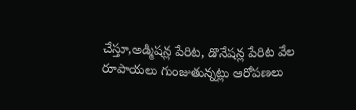చేస్తూ,అడ్మిషన్ల పేరిట, డొనేషన్ల పేరిట వేల రూపాయలు గుంజుతున్నట్లు ఆరోపణలు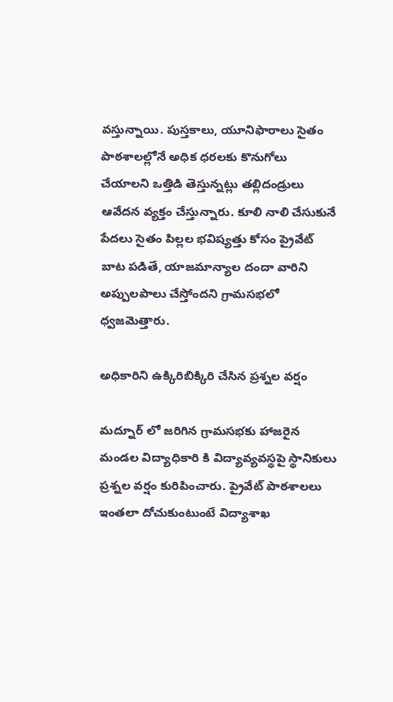వస్తున్నాయి. పుస్తకాలు, యూనిఫారాలు సైతం పాఠశాలల్లోనే అధిక ధరలకు కొనుగోలు చేయాలని ఒత్తిడి తెస్తున్నట్లు తల్లిదండ్రులు ఆవేదన వ్యక్తం చేస్తున్నారు. కూలి నాలి చేసుకునే పేదలు సైతం పిల్లల భవిష్యత్తు కోసం ప్రైవేట్ బాట పడితే, యాజమాన్యాల దందా వారిని అప్పులపాలు చేస్తోందని గ్రామసభలో ధ్వజమెత్తారు.

అధికారిని ఉక్కిరిబిక్కిరి చేసిన ప్రశ్నల వర్షం

మద్నూర్ లో జరిగిన గ్రామసభకు హాజరైన మండల విద్యాధికారి కి విద్యావ్యవస్థపై స్థానికులు ప్రశ్నల వర్షం కురిపించారు. ప్రైవేట్ పాఠశాలలు ఇంతలా దోచుకుంటుంటే విద్యాశాఖ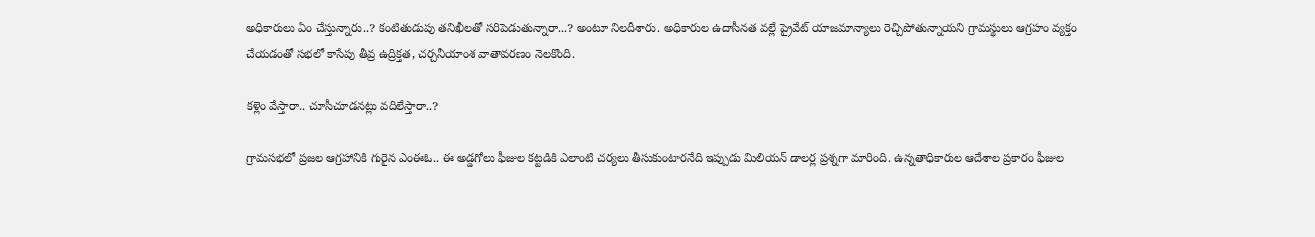అధికారులు ఏం చేస్తున్నారు..? కంటితుడుపు తనిఖీలతో సరిపెడుతున్నారా...? అంటూ నిలదీశారు. అధికారుల ఉదాసీనత వల్లే ప్రైవేట్ యాజమాన్యాలు రెచ్చిపోతున్నాయని గ్రామస్థులు ఆగ్రహం వ్యక్తం చేయడంతో సభలో కాసేపు తీవ్ర ఉద్రిక్తత, చర్చనీయాంశ వాతావరణం నెలకొంది.

కళ్లెం వేస్తారా.. చూసీచూడనట్లు వదిలేస్తారా..?

గ్రామసభలో ప్రజల ఆగ్రహానికి గురైన ఎంఈఓ.. ఈ అడ్డగోలు ఫీజుల కట్టడికి ఎలాంటి చర్యలు తీసుకుంటారనేది ఇప్పుడు మిలియన్ డాలర్ల ప్రశ్నగా మారింది. ఉన్నతాధికారుల ఆదేశాల ప్రకారం ఫీజుల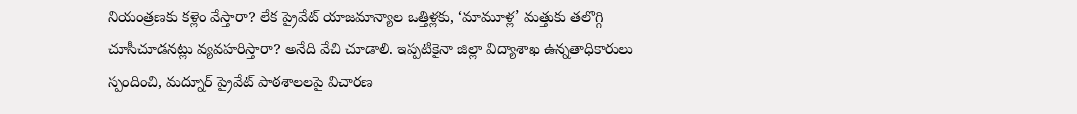నియంత్రణకు కళ్లెం వేస్తారా? లేక ప్రైవేట్ యాజమాన్యాల ఒత్తిళ్లకు, ‘మామూళ్ల’ మత్తుకు తలొగ్గి చూసీచూడనట్లు వ్యవహరిస్తారా? అనేది వేచి చూడాలి. ఇప్పటికైనా జిల్లా విద్యాశాఖ ఉన్నతాధికారులు స్పందించి, మద్నూర్ ప్రైవేట్ పాఠశాలలపై విచారణ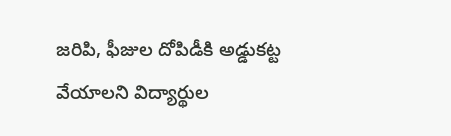జరిపి, ఫీజుల దోపిడీకి అడ్డుకట్ట వేయాలని విద్యార్థుల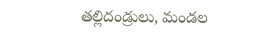తల్లిదండ్రులు, మండల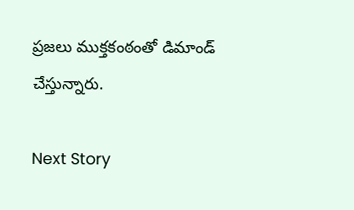ప్రజలు ముక్తకంఠంతో డిమాండ్ చేస్తున్నారు.

Next Story